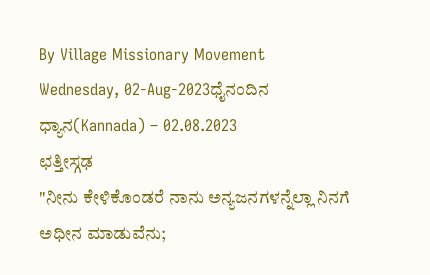By Village Missionary Movement
Wednesday, 02-Aug-2023ಧೈನಂದಿನ ಧ್ಯಾನ(Kannada) – 02.08.2023
ಛತ್ತೀಸ್ಗಢ
"ನೀನು ಕೇಳಿಕೊಂಡರೆ ನಾನು ಅನ್ಯಜನಗಳನ್ನೆಲ್ಲಾ ನಿನಗೆ ಅಧೀನ ಮಾಡುವೆನು;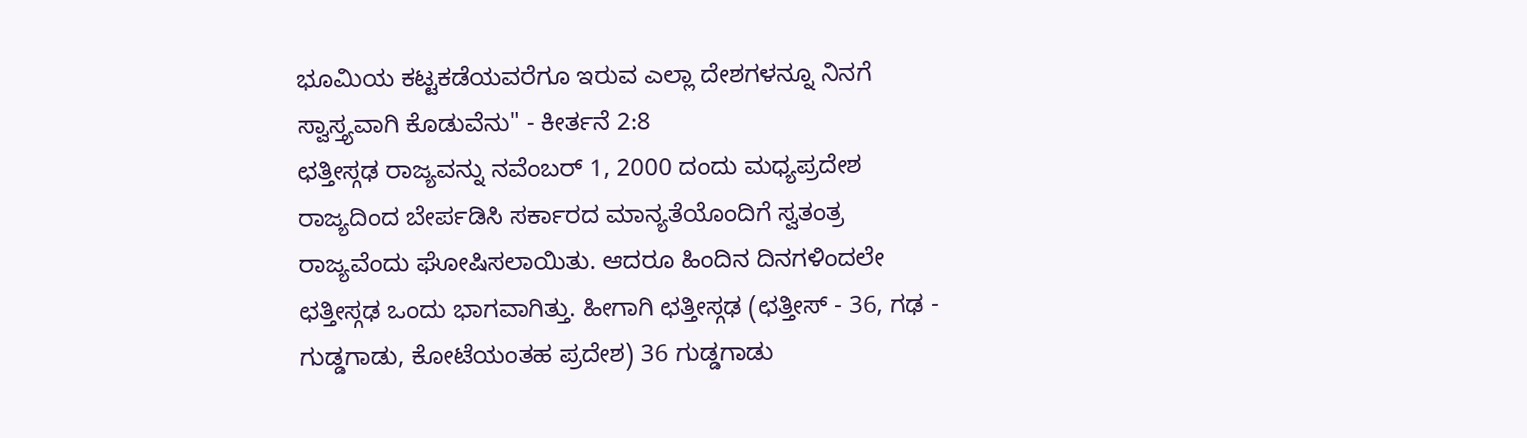ಭೂವಿುಯ ಕಟ್ಟಕಡೆಯವರೆಗೂ ಇರುವ ಎಲ್ಲಾ ದೇಶಗಳನ್ನೂ ನಿನಗೆ ಸ್ವಾಸ್ತ್ಯವಾಗಿ ಕೊಡುವೆನು" - ಕೀರ್ತನೆ 2:8
ಛತ್ತೀಸ್ಗಢ ರಾಜ್ಯವನ್ನು ನವೆಂಬರ್ 1, 2000 ದಂದು ಮಧ್ಯಪ್ರದೇಶ ರಾಜ್ಯದಿಂದ ಬೇರ್ಪಡಿಸಿ ಸರ್ಕಾರದ ಮಾನ್ಯತೆಯೊಂದಿಗೆ ಸ್ವತಂತ್ರ ರಾಜ್ಯವೆಂದು ಘೋಷಿಸಲಾಯಿತು. ಆದರೂ ಹಿಂದಿನ ದಿನಗಳಿಂದಲೇ ಛತ್ತೀಸ್ಗಢ ಒಂದು ಭಾಗವಾಗಿತ್ತು. ಹೀಗಾಗಿ ಛತ್ತೀಸ್ಗಢ (ಛತ್ತೀಸ್ - 36, ಗಢ - ಗುಡ್ಡಗಾಡು, ಕೋಟೆಯಂತಹ ಪ್ರದೇಶ) 36 ಗುಡ್ಡಗಾಡು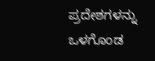ಪ್ರದೇಶಗಳನ್ನು ಒಳಗೊಂಡ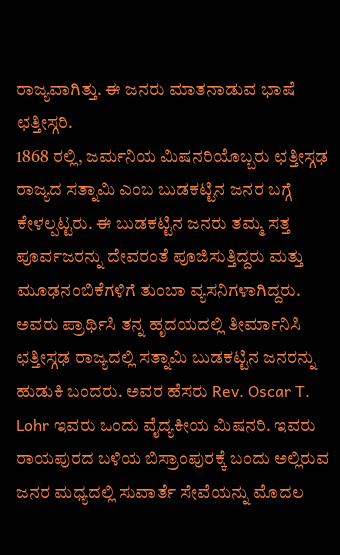ರಾಜ್ಯವಾಗಿತ್ತು. ಈ ಜನರು ಮಾತನಾಡುವ ಭಾಷೆ ಛತ್ತೀಸ್ಗರಿ.
1868 ರಲ್ಲಿ, ಜರ್ಮನಿಯ ಮಿಷನರಿಯೊಬ್ಬರು ಛತ್ತೀಸ್ಗಢ ರಾಜ್ಯದ ಸತ್ನಾಮಿ ಎಂಬ ಬುಡಕಟ್ಟಿನ ಜನರ ಬಗ್ಗೆ ಕೇಳಲ್ಪಟ್ಟರು. ಈ ಬುಡಕಟ್ಟಿನ ಜನರು ತಮ್ಮ ಸತ್ತ ಪೂರ್ವಜರನ್ನು ದೇವರಂತೆ ಪೂಜಿಸುತ್ತಿದ್ದರು ಮತ್ತು ಮೂಢನಂಬಿಕೆಗಳಿಗೆ ತುಂಬಾ ವ್ಯಸನಿಗಳಾಗಿದ್ದರು. ಅವರು ಪ್ರಾರ್ಥಿಸಿ ತನ್ನ ಹೃದಯದಲ್ಲಿ ತೀರ್ಮಾನಿಸಿ ಛತ್ತೀಸ್ಗಢ ರಾಜ್ಯದಲ್ಲಿ ಸತ್ನಾಮಿ ಬುಡಕಟ್ಟಿನ ಜನರನ್ನು ಹುಡುಕಿ ಬಂದರು. ಅವರ ಹೆಸರು Rev. Oscar T. Lohr ಇವರು ಒಂದು ವೈದ್ಯಕೀಯ ಮಿಷನರಿ. ಇವರು ರಾಯಪುರದ ಬಳಿಯ ಬಿಸ್ರಾಂಪುರಕ್ಕೆ ಬಂದು ಅಲ್ಲಿರುವ ಜನರ ಮಧ್ಯದಲ್ಲಿ ಸುವಾರ್ತೆ ಸೇವೆಯನ್ನು ಮೊದಲ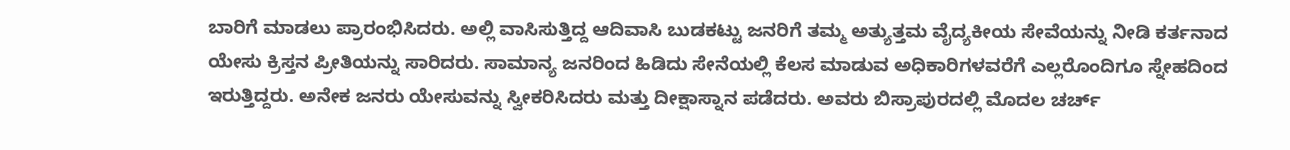ಬಾರಿಗೆ ಮಾಡಲು ಪ್ರಾರಂಭಿಸಿದರು. ಅಲ್ಲಿ ವಾಸಿಸುತ್ತಿದ್ದ ಆದಿವಾಸಿ ಬುಡಕಟ್ಟು ಜನರಿಗೆ ತಮ್ಮ ಅತ್ಯುತ್ತಮ ವೈದ್ಯಕೀಯ ಸೇವೆಯನ್ನು ನೀಡಿ ಕರ್ತನಾದ ಯೇಸು ಕ್ರಿಸ್ತನ ಪ್ರೀತಿಯನ್ನು ಸಾರಿದರು. ಸಾಮಾನ್ಯ ಜನರಿಂದ ಹಿಡಿದು ಸೇನೆಯಲ್ಲಿ ಕೆಲಸ ಮಾಡುವ ಅಧಿಕಾರಿಗಳವರೆಗೆ ಎಲ್ಲರೊಂದಿಗೂ ಸ್ನೇಹದಿಂದ ಇರುತ್ತಿದ್ದರು. ಅನೇಕ ಜನರು ಯೇಸುವನ್ನು ಸ್ವೀಕರಿಸಿದರು ಮತ್ತು ದೀಕ್ಷಾಸ್ನಾನ ಪಡೆದರು. ಅವರು ಬಿಸ್ರಾಪುರದಲ್ಲಿ ಮೊದಲ ಚರ್ಚ್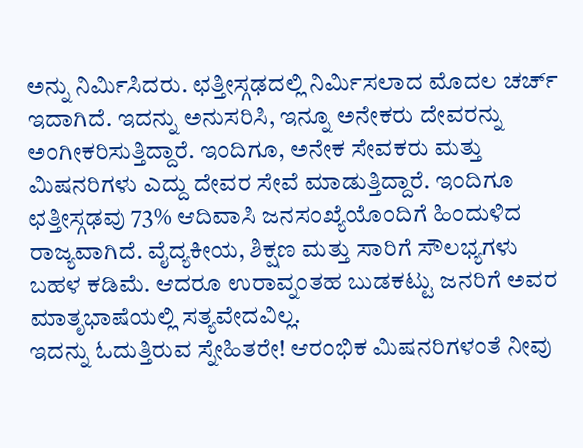ಅನ್ನು ನಿರ್ಮಿಸಿದರು. ಛತ್ತೀಸ್ಗಢದಲ್ಲಿ ನಿರ್ಮಿಸಲಾದ ಮೊದಲ ಚರ್ಚ್ ಇದಾಗಿದೆ. ಇದನ್ನು ಅನುಸರಿಸಿ, ಇನ್ನೂ ಅನೇಕರು ದೇವರನ್ನು ಅಂಗೀಕರಿಸುತ್ತಿದ್ದಾರೆ. ಇಂದಿಗೂ, ಅನೇಕ ಸೇವಕರು ಮತ್ತು ಮಿಷನರಿಗಳು ಎದ್ದು ದೇವರ ಸೇವೆ ಮಾಡುತ್ತಿದ್ದಾರೆ. ಇಂದಿಗೂ ಛತ್ತೀಸ್ಗಢವು 73% ಆದಿವಾಸಿ ಜನಸಂಖ್ಯೆಯೊಂದಿಗೆ ಹಿಂದುಳಿದ ರಾಜ್ಯವಾಗಿದೆ. ವೈದ್ಯಕೀಯ, ಶಿಕ್ಷಣ ಮತ್ತು ಸಾರಿಗೆ ಸೌಲಭ್ಯಗಳು ಬಹಳ ಕಡಿಮೆ. ಆದರೂ ಉರಾವ್ನಂತಹ ಬುಡಕಟ್ಟು ಜನರಿಗೆ ಅವರ ಮಾತೃಭಾಷೆಯಲ್ಲಿ ಸತ್ಯವೇದವಿಲ್ಲ.
ಇದನ್ನು ಓದುತ್ತಿರುವ ಸ್ನೇಹಿತರೇ! ಆರಂಭಿಕ ಮಿಷನರಿಗಳಂತೆ ನೀವು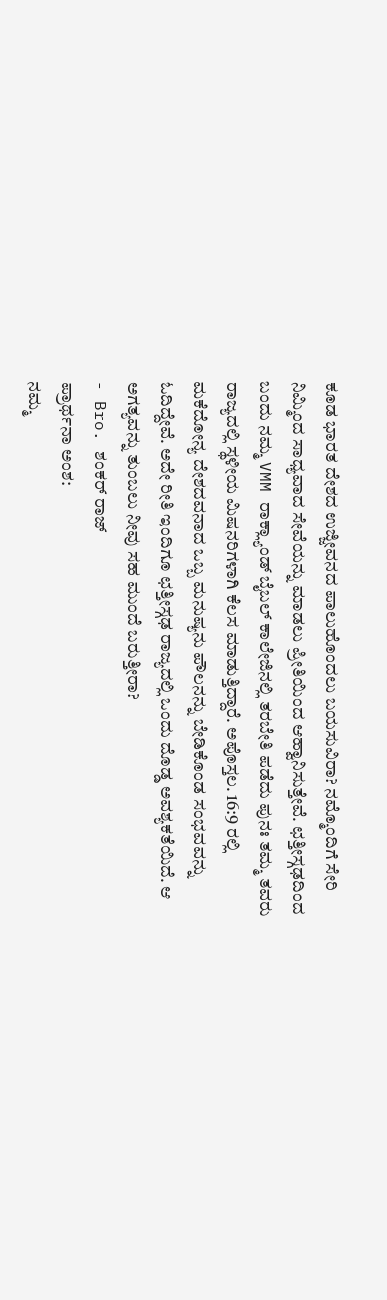ಕೂಡ ಭಾರತ ದೇಶದ ಉಜ್ಜೀವನದ ಪಾಲುಹೊಂದಲು ಬಯಸುವಿರಾ? ನಮ್ಮೊಂದಿಗೆ ಸೇರಿ ನಿಮ್ಮಿಂದ ಸಾಧ್ಯವಾದ ಸೇವೆಯನ್ನು ಮಾಡಲು ಪ್ರೀತಿಯಿಂದ ಆಹ್ವಾನಿಸುತ್ತೇವೆ. ಛತ್ತೀಸ್ಗಢದಿಂದ ಬಂದು ನಮ್ಮ VMM ರಾಕ್ಲ್ಯಾಂಡ್ ಬೈಬಲ್ ಕಾಲೇಜಿನಲ್ಲಿ ತರಬೇತಿ ಪಡೆದು ಪುನಃ ತಮ್ಮ ತವರು ರಾಜ್ಯದಲ್ಲಿ ಸ್ಥಳೀಯ ಮಿಷನರಿಗಳಾಗಿ ಕೆಲಸ ಮಾಡುತ್ತಿದ್ದಾರೆ. ಅಪೊಸ್ತಲ. 16:9 ರಲ್ಲಿ ಮಕೆದೋನ್ಯ ದೇಶದವನಾದ ಒಬ್ಬ ಮನುಷ್ಯನು ಪೌಲನನ್ನು ಬೇಡಿಕೊಂಡ ಸಂಭವವನ್ನು ಓದಿದ್ದೇವೆ. ಅದೇ ರೀತಿ ಇಂದಿಗೂ ಛತ್ತೀಸ್ಗಢ ರಾಜ್ಯದಲ್ಲಿ ಒಂದು ದೊಡ್ಡ ಅವಶ್ಯಕತೆಯಿದೆ. ಆ ಅಗತ್ಯವನ್ನು ತುಂಬಲು ನೀವು ಸಹ ಮುಂದೆ ಬರುತ್ತೀರಾ?
- Bro. ಶಂಕರ್ ರಾಜ್
ಪ್ರಾರ್ಥನಾ ಅಂಶ:
ನಮ್ಮ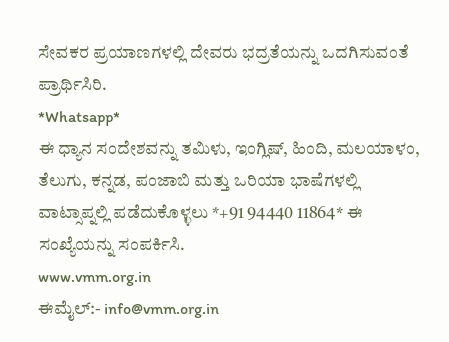ಸೇವಕರ ಪ್ರಯಾಣಗಳಲ್ಲಿ ದೇವರು ಭದ್ರತೆಯನ್ನು ಒದಗಿಸುವಂತೆ ಪ್ರಾರ್ಥಿಸಿರಿ.
*Whatsapp*
ಈ ಧ್ಯಾನ ಸಂದೇಶವನ್ನು ತಮಿಳು, ಇಂಗ್ಲಿಷ್, ಹಿಂದಿ, ಮಲಯಾಳಂ, ತೆಲುಗು, ಕನ್ನಡ, ಪಂಜಾಬಿ ಮತ್ತು ಒರಿಯಾ ಭಾಷೆಗಳಲ್ಲಿ ವಾಟ್ಸಾಪ್ನಲ್ಲಿ ಪಡೆದುಕೊಳ್ಳಲು *+91 94440 11864* ಈ ಸಂಖ್ಯೆಯನ್ನು ಸಂಪರ್ಕಿಸಿ.
www.vmm.org.in
ಈಮೈಲ್:- info@vmm.org.in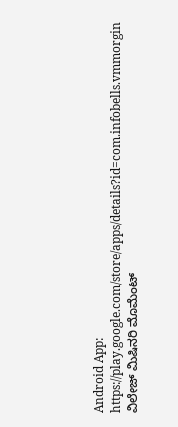Android App: https://play.google.com/store/apps/details?id=com.infobells.vmmorgin
ವಿಲೇಜ್ ಮಿಷಿನರಿ ಮೊಮೆಂಟ್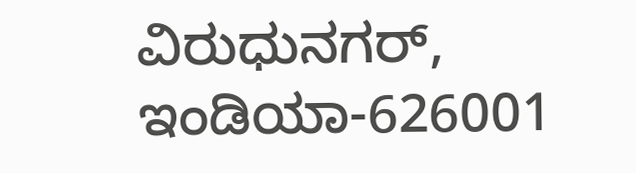ವಿರುಧುನಗರ್, ಇಂಡಿಯಾ-626001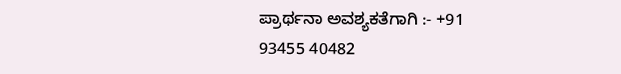ಪ್ರಾರ್ಥನಾ ಅವಶ್ಯಕತೆಗಾಗಿ :- +91 93455 40482